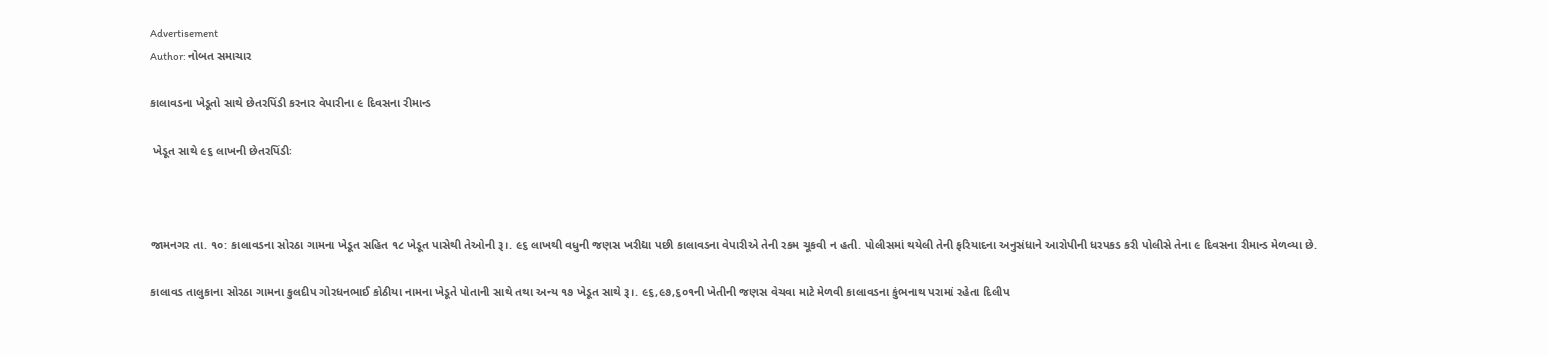Advertisement
Author: નોબત સમાચાર

કાલાવડના ખેડૂતો સાથે છેતરપિંડી કરનાર વેપારીના ૯ દિવસના રીમાન્ડ

 ખેડૂત સાથે ૯૬ લાખની છેતરપિંડીઃ



જામનગર તા. ૧૦: કાલાવડના સોરઠા ગામના ખેડૂત સહિત ૧૮ ખેડૂત પાસેથી તેઓની રૂ।. ૯૬ લાખથી વધુની જણસ ખરીદ્યા પછી કાલાવડના વેપારીએ તેની રકમ ચૂકવી ન હતી. પોલીસમાં થયેલી તેની ફરિયાદના અનુસંધાને આરોપીની ધરપકડ કરી પોલીસે તેના ૯ દિવસના રીમાન્ડ મેળવ્યા છે.

કાલાવડ તાલુકાના સોરઠા ગામના કુલદીપ ગોરધનભાઈ કોઠીયા નામના ખેડૂતે પોતાની સાથે તથા અન્ય ૧૭ ખેડૂત સાથે રૂ।. ૯૬,૯૭,૬૦૧ની ખેતીની જણસ વેચવા માટે મેળવી કાલાવડના કુંભનાથ પરામાં રહેતા દિલીપ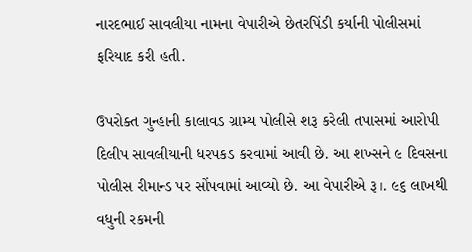નારદભાઈ સાવલીયા નામના વેપારીએ છેતરપિંડી કર્યાની પોલીસમાં ફરિયાદ કરી હતી.

ઉપરોક્ત ગુન્હાની કાલાવડ ગ્રામ્ય પોલીસે શરૂ કરેલી તપાસમાં આરોપી દિલીપ સાવલીયાની ધરપકડ કરવામાં આવી છે. આ શખ્સને ૯ દિવસના પોલીસ રીમાન્ડ પર સોંપવામાં આવ્યો છે. આ વેપારીએ રૂ।. ૯૬ લાખથી વધુની રકમની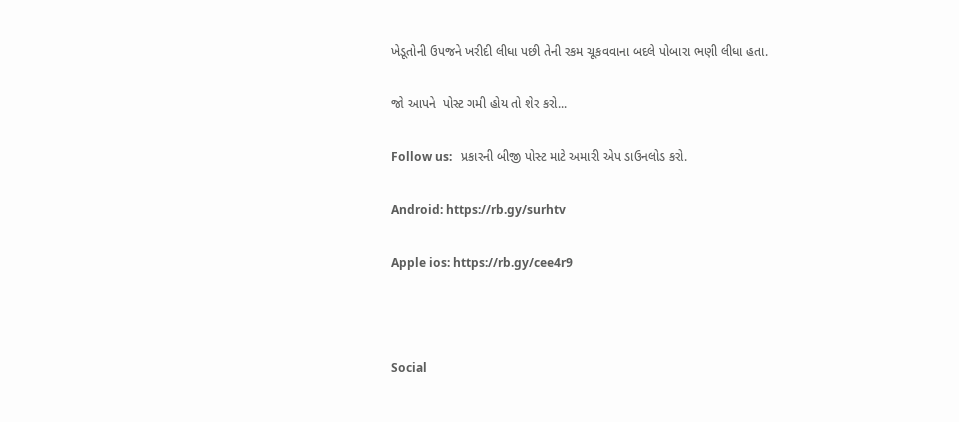ખેડૂતોની ઉપજને ખરીદી લીધા પછી તેની રકમ ચૂકવવાના બદલે પોબારા ભણી લીધા હતા.

જો આપને  પોસ્ટ ગમી હોય તો શેર કરો...

Follow us:   પ્રકારની બીજી પોસ્ટ માટે અમારી એપ ડાઉનલોડ કરો.

Android: https://rb.gy/surhtv

Apple ios: https://rb.gy/cee4r9



Social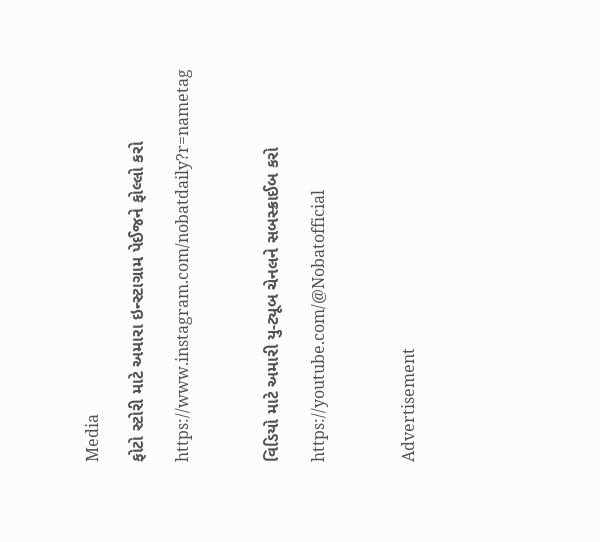Media

ફોટો સ્ટોરી માટે અમારા ઇન્સ્ટાગ્રામ પેઈજને ફોલ્લો કરો

https://www.instagram.com/nobatdaily?r=nametag



વિડિયો માટે અમારી યુ-ટ્યૂબ ચેનલને સબસ્ક્રાઈબ કરો

https://youtube.com/@Nobatofficial



Advertisement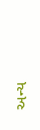અન્ય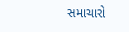સમાચારો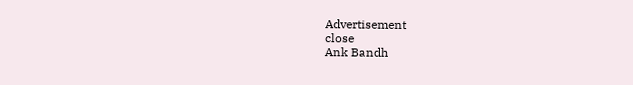Advertisement
close
Ank Bandh